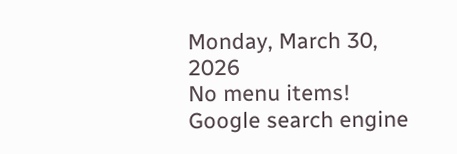Monday, March 30, 2026
No menu items!
Google search engine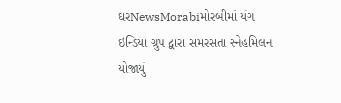ઘરNewsMorabiમોરબીમાં યંગ ઇન્ડિયા ગ્રુપ દ્વારા સમરસતા સ્નેહમિલન યોજાયું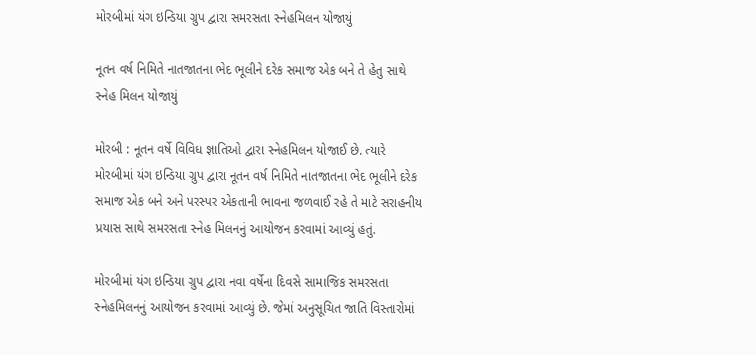મોરબીમાં યંગ ઇન્ડિયા ગ્રુપ દ્વારા સમરસતા સ્નેહમિલન યોજાયું

નૂતન વર્ષ નિમિતે નાતજાતના ભેદ ભૂલીને દરેક સમાજ એક બને તે હેતુ સાથે સ્નેહ મિલન યોજાયું

મોરબી : નૂતન વર્ષે વિવિધ જ્ઞાતિઓ દ્વારા સ્નેહમિલન યોજાઈ છે. ત્યારે મોરબીમાં યંગ ઇન્ડિયા ગ્રુપ દ્વારા નૂતન વર્ષ નિમિતે નાતજાતના ભેદ ભૂલીને દરેક સમાજ એક બને અને પરસ્પર એકતાની ભાવના જળવાઈ રહે તે માટે સરાહનીય પ્રયાસ સાથે સમરસતા સ્નેહ મિલનનું આયોજન કરવામાં આવ્યું હતું.

મોરબીમાં યંગ ઇન્ડિયા ગ્રુપ દ્વારા નવા વર્ષેના દિવસે સામાજિક સમરસતા સ્નેહમિલનનું આયોજન કરવામાં આવ્યું છે. જેમાં અનુસૂચિત જાતિ વિસ્તારોમાં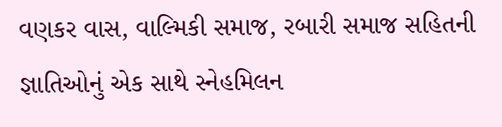વણકર વાસ, વાલ્મિકી સમાજ, રબારી સમાજ સહિતની જ્ઞાતિઓનું એક સાથે સ્નેહમિલન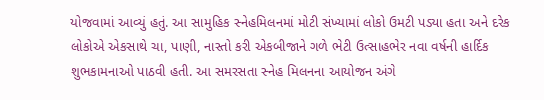યોજવામાં આવ્યું હતું. આ સામુહિક સ્નેહમિલનમાં મોટી સંખ્યામાં લોકો ઉમટી પડ્યા હતા અને દરેક લોકોએ એકસાથે ચા, પાણી, નાસ્તો કરી એકબીજાને ગળે ભેટી ઉત્સાહભેર નવા વર્ષની હાર્દિક શુભકામનાઓ પાઠવી હતી. આ સમરસતા સ્નેહ મિલનના આયોજન અંગે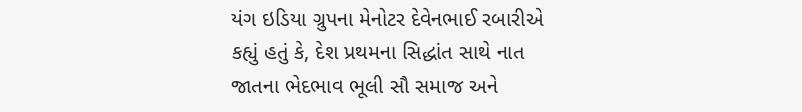યંગ ઇડિયા ગ્રુપના મેનોટર દેવેનભાઈ રબારીએ કહ્યું હતું કે, દેશ પ્રથમના સિદ્ધાંત સાથે નાત જાતના ભેદભાવ ભૂલી સૌ સમાજ અને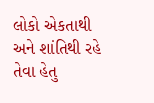લોકો એકતાથી અને શાંતિથી રહે તેવા હેતુ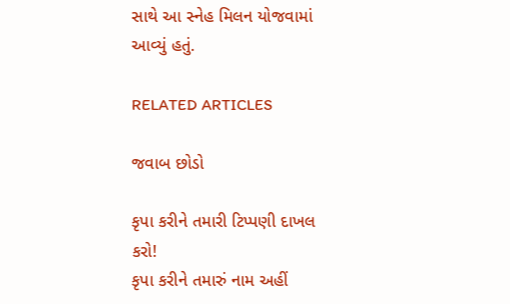સાથે આ સ્નેહ મિલન યોજવામાં આવ્યું હતું.

RELATED ARTICLES

જવાબ છોડો

કૃપા કરીને તમારી ટિપ્પણી દાખલ કરો!
કૃપા કરીને તમારું નામ અહીં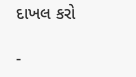દાખલ કરો

-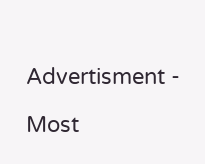Advertisment -

Most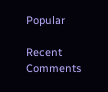Popular

Recent Comments